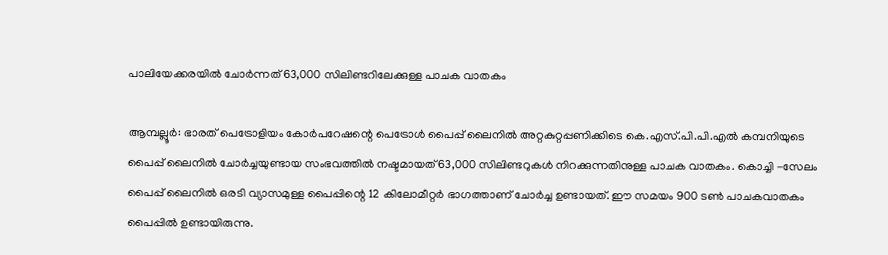പാലിയേക്കരയിൽ ചോർന്നത് 63,000 സിലിണ്ടറിലേക്കുള്ള പാചക വാതകം

ആമ്പല്ലൂർ: ഭാരത് പെട്രോളിയം കോർപറേഷന്റെ പെട്രോൾ പൈപ്പ് ലൈനിൽ അറ്റകുറ്റപ്പണിക്കിടെ കെ‌.എസ്‌.പി‌.പി‌.എൽ കമ്പനിയുടെ പൈപ്പ് ലൈനിൽ ചോർച്ചയുണ്ടായ സംഭവത്തിൽ നഷ്ടമായത് 63,000 സിലിണ്ടറുകൾ നിറക്കുന്നതിനുള്ള പാചക വാതകം. കൊച്ചി -സേലം പൈപ്പ് ലൈനിൽ ഒരടി വ്യാസമുള്ള പൈപ്പിന്റെ 12 കിലോമീറ്റർ ഭാഗത്താണ് ചോർച്ച ഉണ്ടായത്. ഈ സമയം 900 ടൺ പാചകവാതകം പൈപ്പിൽ ഉണ്ടായിരുന്നു.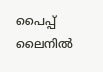പൈപ്പ് ലൈനിൽ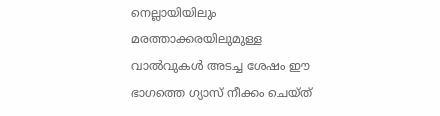നെല്ലായിയിലും മരത്താക്കരയിലുമുള്ള വാൽവുകൾ അടച്ച ശേഷം ഈ ഭാഗത്തെ ഗ്യാസ് നീക്കം ചെയ്ത്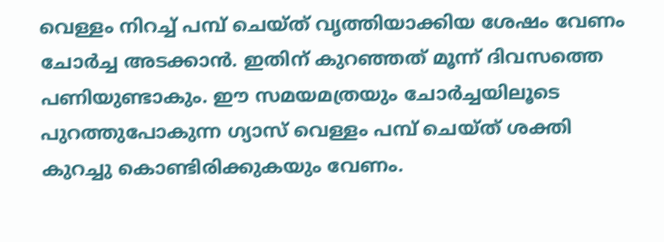വെള്ളം നിറച്ച് പമ്പ് ചെയ്ത് വൃത്തിയാക്കിയ ശേഷം വേണം ചോർച്ച അടക്കാൻ. ഇതിന് കുറഞ്ഞത് മൂന്ന് ദിവസത്തെ പണിയുണ്ടാകും. ഈ സമയമത്രയും ചോർച്ചയിലൂടെ പുറത്തുപോകുന്ന ഗ്യാസ് വെള്ളം പമ്പ് ചെയ്ത് ശക്തി കുറച്ചു കൊണ്ടിരിക്കുകയും വേണം.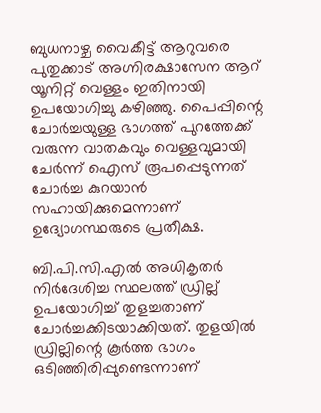ബുധനാഴ്ച വൈകീട്ട് ആറുവരെ പുതുക്കാട് അഗ്നിരക്ഷാസേന ആറ് യൂനിറ്റ് വെള്ളം ഇതിനായി ഉപയോഗിച്ചു കഴിഞ്ഞു. പൈപ്പിന്റെ ചോർച്ചയുള്ള ഭാഗത്ത് പുറത്തേക്ക് വരുന്ന വാതകവും വെള്ളവുമായി ചേർന്ന് ഐസ് രൂപപ്പെടുന്നത് ചോർച്ച കുറയാൻ സഹായിക്കുമെന്നാണ് ഉദ്യോഗസ്ഥരുടെ പ്രതീക്ഷ.

ബി.പി.സി.എൽ അധികൃതർ നിർദേശിച്ച സ്ഥലത്ത് ഡ്രില്ല് ഉപയോഗിച്ച് തുളച്ചതാണ് ചോർച്ചക്കിടയാക്കിയത്. തുളയിൽ ഡ്രില്ലിന്റെ കൂർത്ത ഭാഗം ഒടിഞ്ഞിരിപ്പുണ്ടെന്നാണ്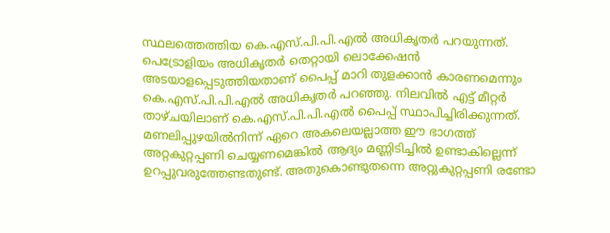സ്ഥലത്തെത്തിയ കെ.എസ്.പി.പി.എൽ അധികൃതർ പറയുന്നത്. പെട്രോളിയം അധികൃതർ തെറ്റായി ലൊക്കേഷൻ അടയാളപ്പെടുത്തിയതാണ് പൈപ്പ് മാറി തുളക്കാൻ കാരണമെന്നും കെ.എസ്.പി.പി.എൽ അധികൃതർ പറഞ്ഞു. നിലവിൽ എട്ട് മീറ്റർ താഴ്ചയിലാണ് കെ.എസ്.പി.പി.എൽ പൈപ്പ് സ്ഥാപിച്ചിരിക്കുന്നത്. മണലിപ്പുഴയിൽനിന്ന് ഏറെ അകലെയല്ലാത്ത ഈ ഭാഗത്ത് അറ്റകുറ്റപ്പണി ചെയ്യണമെങ്കിൽ ആദ്യം മണ്ണിടിച്ചിൽ ഉണ്ടാകില്ലെന്ന് ഉറപ്പുവരുത്തേണ്ടതുണ്ട്. അതുകൊണ്ടുതന്നെ അറ്റുകുറ്റപ്പണി രണ്ടോ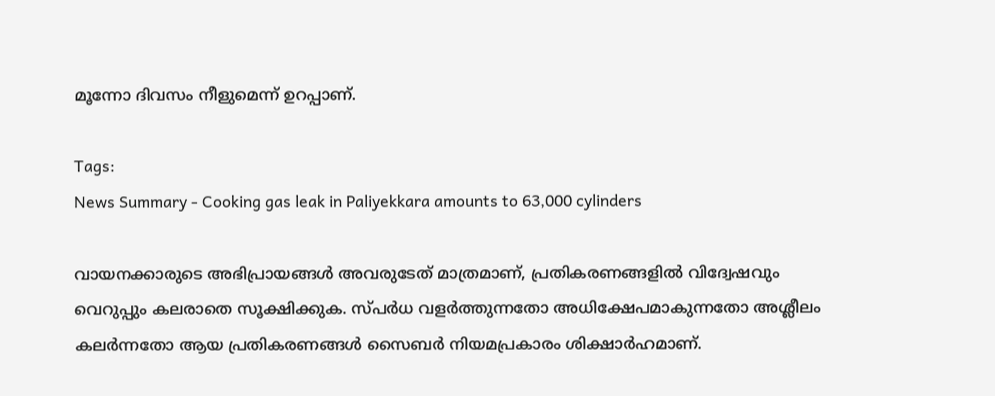മൂന്നോ ദിവസം നീളുമെന്ന് ഉറപ്പാണ്.

Tags:
News Summary - Cooking gas leak in Paliyekkara amounts to 63,000 cylinders

വായനക്കാരുടെ അഭിപ്രായങ്ങള്‍ അവരുടേത് മാത്രമാണ്, പ്രതികരണങ്ങളിൽ വിദ്വേഷവും വെറുപ്പും കലരാതെ സൂക്ഷിക്കുക. സ്പർധ വളർത്തുന്നതോ അധിക്ഷേപമാകുന്നതോ അശ്ലീലം കലർന്നതോ ആയ പ്രതികരണങ്ങൾ സൈബർ നിയമപ്രകാരം ശിക്ഷാർഹമാണ്.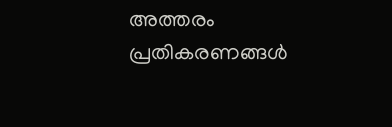അത്തരം പ്രതികരണങ്ങൾ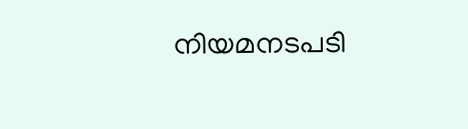നിയമനടപടി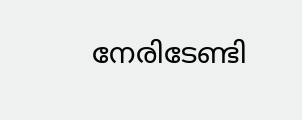നേരിടേണ്ടി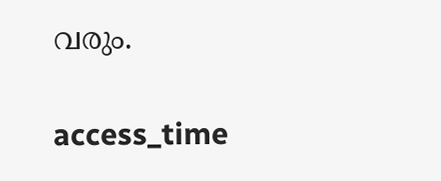വരും.

access_time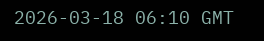2026-03-18 06:10 GMT